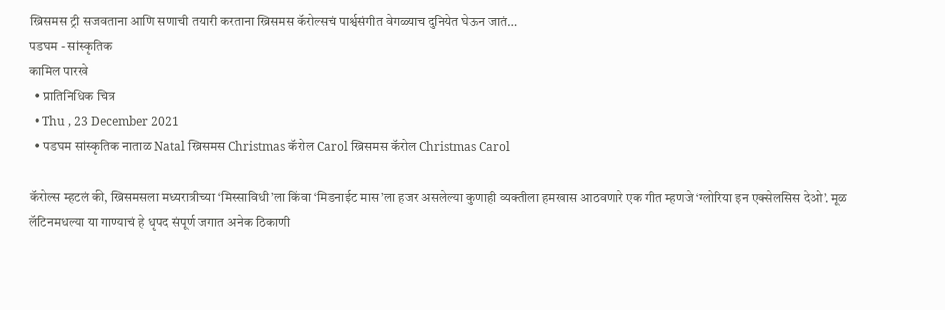ख्रिसमस ट्री सजवताना आणि सणाची तयारी करताना ख्रिसमस कॅरोल्सचं पार्श्वसंगीत वेगळ्याच दुनियेत घेऊन जातं…
पडघम - सांस्कृतिक
कामिल पारखे
  • प्रातिनिधिक चित्र
  • Thu , 23 December 2021
  • पडघम सांस्कृतिक नाताळ Natal ख्रिसमस Christmas कॅरोल Carol ख्रिसमस कॅरोल Christmas Carol

कॅरोल्स म्हटलं की, ख्रिसमसला मध्यरात्रीच्या ‘मिस्साविधी’ला किंवा ‘मिडनाईट मास’ला हजर असलेल्या कुणाही व्यक्तीला हमखास आठवणारे एक गीत म्हणजे ‘ग्लोरिया इन एक्सेलसिस देओ’. मूळ लॅटिनमधल्या या गाण्याचं हे धृपद संपूर्ण जगात अनेक ठिकाणी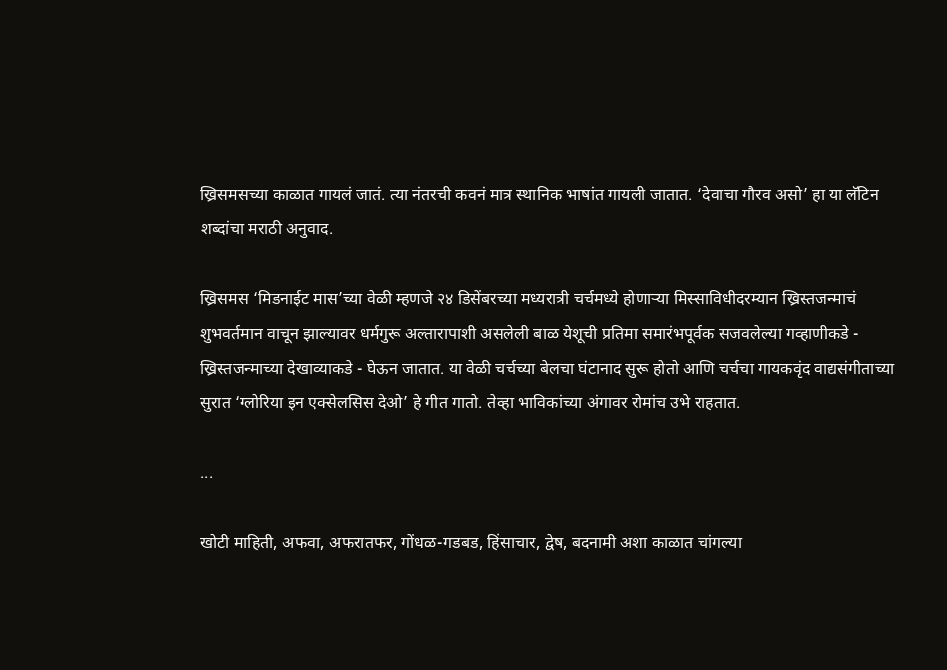ख्रिसमसच्या काळात गायलं जातं. त्या नंतरची कवनं मात्र स्थानिक भाषांत गायली जातात. ‘देवाचा गौरव असो’ हा या लॅटिन शब्दांचा मराठी अनुवाद.

ख्रिसमस ‘मिडनाईट मास’च्या वेळी म्हणजे २४ डिसेंबरच्या मध्यरात्री चर्चमध्ये होणाऱ्या मिस्साविधीदरम्यान ख्रिस्तजन्माचं शुभवर्तमान वाचून झाल्यावर धर्मगुरू अल्तारापाशी असलेली बाळ येशूची प्रतिमा समारंभपूर्वक सजवलेल्या गव्हाणीकडे - ख्रिस्तजन्माच्या देखाव्याकडे - घेऊन जातात. या वेळी चर्चच्या बेलचा घंटानाद सुरू होतो आणि चर्चचा गायकवृंद वाद्यसंगीताच्या सुरात ‘ग्लोरिया इन एक्सेलसिस देओ’ हे गीत गातो. तेव्हा भाविकांच्या अंगावर रोमांच उभे राहतात.

...

खोटी माहिती, अफवा, अफरातफर, गोंधळ-गडबड, हिंसाचार, द्वेष, बदनामी अशा काळात चांगल्या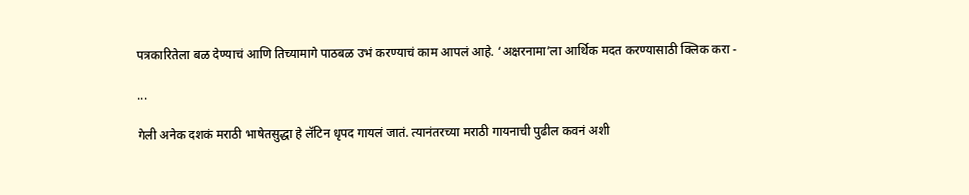पत्रकारितेला बळ देण्याचं आणि तिच्यामागे पाठबळ उभं करण्याचं काम आपलं आहे. ‘अक्षरनामा’ला आर्थिक मदत करण्यासाठी क्लिक करा -

...

गेली अनेक दशकं मराठी भाषेतसुद्धा हे लॅटिन धृपद गायलं जातं. त्यानंतरच्या मराठी गायनाची पुढील कवनं अशी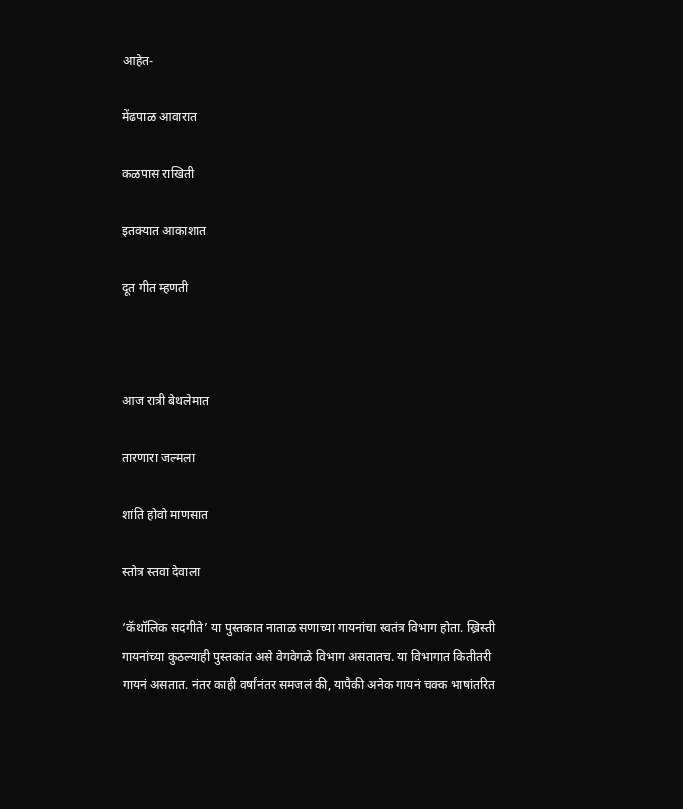आहेत-

मेंढपाळ आवारात

कळपास राखिती

इतक्यात आकाशात

दूत गीत म्हणती



आज रात्री बेथलेमात

तारणारा जल्मला

शांति होवो माणसात

स्तोत्र स्तवा देवाला

‘कॅथॉलिक सदगीते’ या पुस्तकात नाताळ सणाच्या गायनांचा स्वतंत्र विभाग होता. ख्रिस्ती गायनांच्या कुठल्याही पुस्तकांत असे वेगवेगळे विभाग असतातच. या विभागात कितीतरी गायनं असतात. नंतर काही वर्षांनंतर समजलं की, यापैकी अनेक गायनं चक्क भाषांतरित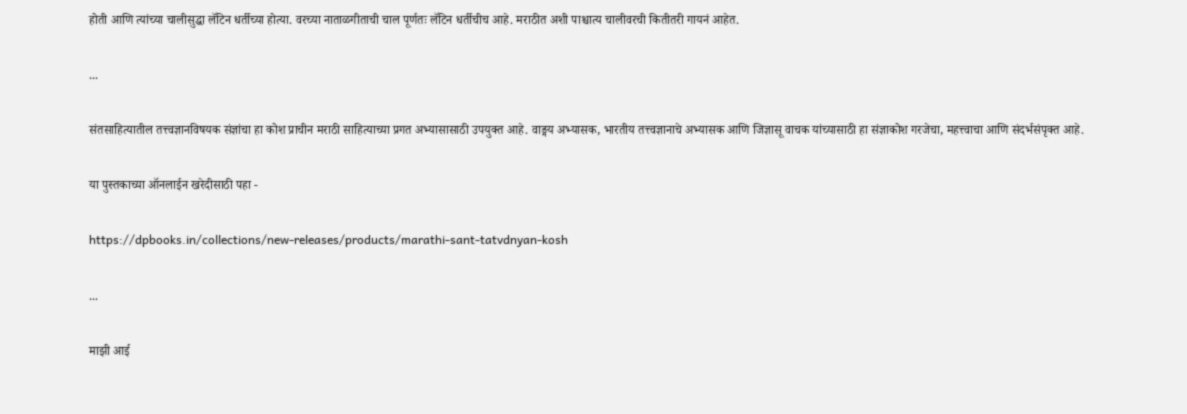होती आणि त्यांच्या चालीसुद्धा लॅटिन धर्तीच्या होत्या. वरच्या नाताळगीताची चाल पूर्णतः लॅटिन धर्तीचीच आहे. मराठीत अशी पाश्चात्य चालीवरची कितीतरी गायनं आहेत.

...

संतसाहित्यातील तत्त्वज्ञानविषयक संज्ञांचा हा कोश प्राचीन मराठी साहित्याच्या प्रगत अभ्यासासाठी उपयुक्त आहे. वाङ्मय अभ्यासक, भारतीय तत्त्वज्ञानाचे अभ्यासक आणि जिज्ञासू वाचक यांच्यासाठी हा संज्ञाकोश गरजेचा, महत्त्वाचा आणि संदर्भसंपृक्त आहे.

या पुस्तकाच्या ऑनलाईन खरेदीसाठी पहा -

https://dpbooks.in/collections/new-releases/products/marathi-sant-tatvdnyan-kosh

...

माझी आई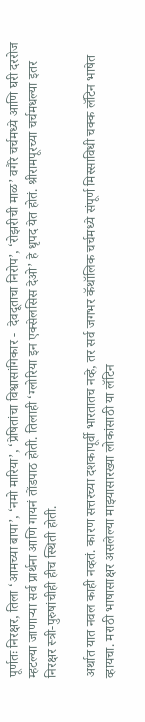पूर्णतः निरक्षर, तिला ‘आमच्या बापा’, ‘नमो मारिया’, ‘प्रेषितांचा विश्वासांगिकार -  देवदूताचा निरोप’, ‘रोझरीची माळ’ वगैरे चर्चमध्ये आणि घरी दररोज म्हटल्या जाणाऱ्या सर्व प्रार्थना आणि गायनं तोंडपाठ होती. तिलाही ‘ग्लोरिया इन एक्सेलसिस देओ’ हे धृपद येत होतं. श्रीरामपूरच्या चर्चमधल्या इतर निरक्षर स्त्री-पुरुषांचीही हीच स्थिती होती.

अर्थात यात नवल काही नव्हतं. कारण सत्तरच्या दशकापूर्वी भारतातच नव्हे, तर सर्व जगभर कॅथॉलिक चर्चमध्ये संपूर्ण मिस्साविधी चक्क लॅटिन भाषेत व्हायचा. मराठी भाषासाक्षर असलेल्या माझ्यासारख्या लोकांसाठी या लॅटिन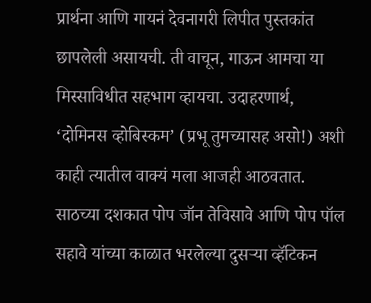प्रार्थना आणि गायनं देवनागरी लिपीत पुस्तकांत छापलेली असायची. ती वाचून, गाऊन आमचा या मिस्साविधीत सहभाग व्हायचा. उदाहरणार्थ, ‘दोमिनस व्होबिस्कम’ (प्रभू तुमच्यासह असो!) अशी काही त्यातील वाक्यं मला आजही आठवतात. साठच्या दशकात पोप जॉन तेविसावे आणि पोप पॉल सहावे यांच्या काळात भरलेल्या दुसऱ्या व्हॅटिकन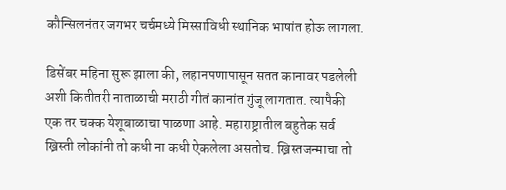कौन्सिलनंतर जगभर चर्चमध्ये मिस्साविधी स्थानिक भाषांत होऊ लागला.

डिसेंबर महिना सुरू झाला की, लहानपणापासून सतत कानावर पडलेली अशी कितीतरी नाताळाची मराठी गीतं कानांत गुंजू लागतात. त्यापैकी एक तर चक्क येशूबाळाचा पाळणा आहे. महाराष्ट्रातील बहुतेक सर्व ख्रिस्ती लोकांनी तो कधी ना कधी ऐकलेला असतोच. ख्रिस्तजन्माचा तो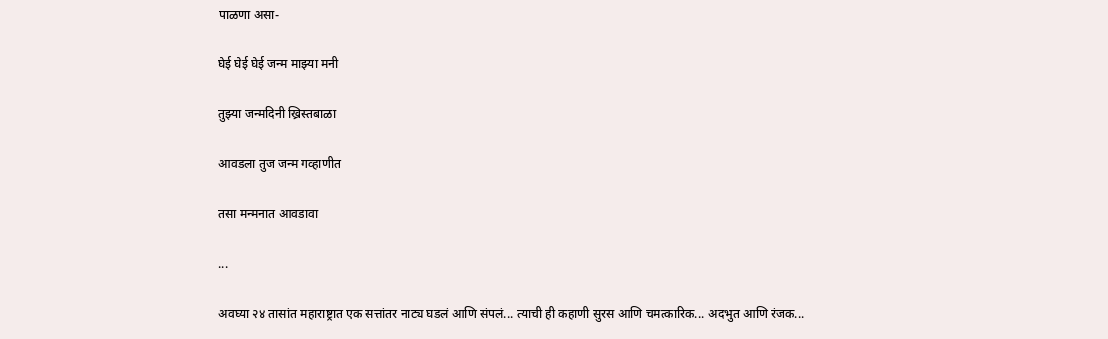पाळणा असा-

घेई घेई घेई जन्म माझ्या मनी

तुझ्या जन्मदिनी ख्रिस्तबाळा

आवडला तुज जन्म गव्हाणीत

तसा मन्मनात आवडावा

...

अवघ्या २४ तासांत महाराष्ट्रात एक सत्तांतर नाट्य घडलं आणि संपलं... त्याची ही कहाणी सुरस आणि चमत्कारिक... अदभुत आणि रंजक...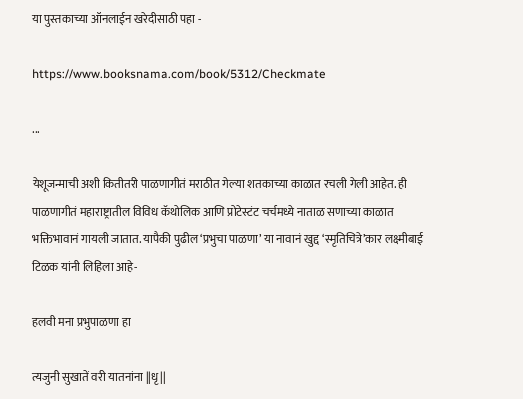या पुस्तकाच्या ऑनलाईन खरेदीसाठी पहा -

https://www.booksnama.com/book/5312/Checkmate

...

येशूजन्माची अशी कितीतरी पाळणागीतं मराठीत गेल्या शतकाच्या काळात रचली गेली आहेत. ही पाळणागीतं महाराष्ट्रातील विविध कॅथोलिक आणि प्रोटेस्टंट चर्चमध्ये नाताळ सणाच्या काळात भक्तिभावानं गायली जातात. यापैकी पुढील ‘प्रभुचा पाळणा’ या नावानं खुद्द ‘स्मृतिचित्रे’कार लक्ष्मीबाई टिळक यांनी लिहिला आहे-

हलवी मना प्रभुपाळणा हा

त्यजुनी सुखातें वरी यातनांना ||धृ||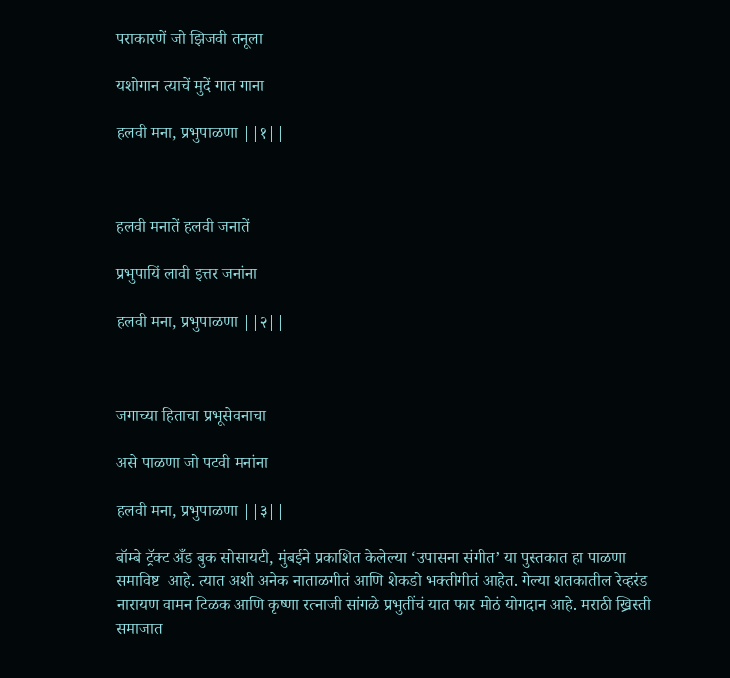पराकारणें जो झिजवी तनूला

यशोगान त्याचें मुदें गात गाना

हलवी मना, प्रभुपाळणा ||१||



हलवी मनातें हलवी जनातें

प्रभुपायिं लावी इत्तर जनांना

हलवी मना, प्रभुपाळणा ||२||



जगाच्या हिताचा प्रभूसेवनाचा

असे पाळणा जो पटवी मनांना

हलवी मना, प्रभुपाळणा ||३||

बॉम्बे ट्रॅक्ट अँड बुक सोसायटी, मुंबईने प्रकाशित केलेल्या ‘उपासना संगीत’ या पुस्तकात हा पाळणा समाविष्ट  आहे. त्यात अशी अनेक नाताळगीतं आणि शेकडो भक्तीगीतं आहेत. गेल्या शतकातील रेव्हरंड नारायण वामन टिळक आणि कृष्णा रत्नाजी सांगळे प्रभुतींचं यात फार मोठं योगदान आहे. मराठी ख्रिस्ती समाजात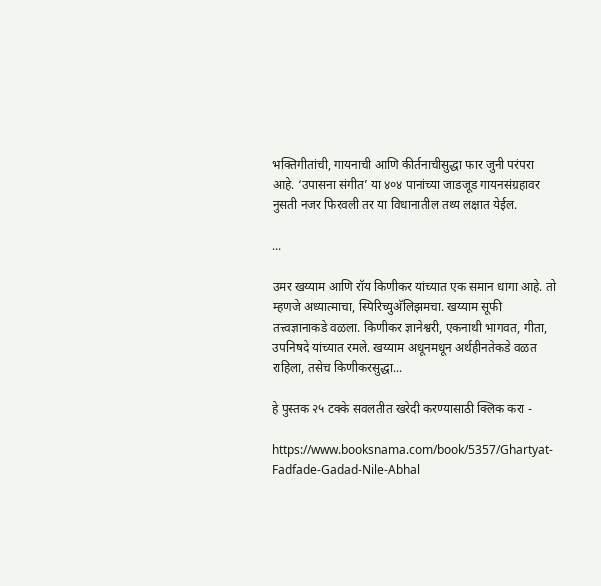भक्तिगीतांची, गायनाची आणि कीर्तनाचीसुद्धा फार जुनी परंपरा आहे. ‘उपासना संगीत’ या ४०४ पानांच्या जाडजूड गायनसंग्रहावर नुसती नजर फिरवली तर या विधानातील तथ्य लक्षात येईल.

...

उमर खय्याम आणि रॉय किणीकर यांच्यात एक समान धागा आहे. तो म्हणजे अध्यात्माचा, स्पिरिच्युअ‍ॅलिझमचा. खय्याम सूफी तत्त्वज्ञानाकडे वळला. किणीकर ज्ञानेश्वरी, एकनाथी भागवत, गीता, उपनिषदे यांच्यात रमले. खय्याम अधूनमधून अर्थहीनतेकडे वळत राहिला, तसेच किणीकरसुद्धा...

हे पुस्तक २५ टक्के सवलतीत खरेदी करण्यासाठी क्लिक करा -

https://www.booksnama.com/book/5357/Ghartyat-Fadfade-Gadad-Nile-Abhal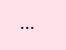...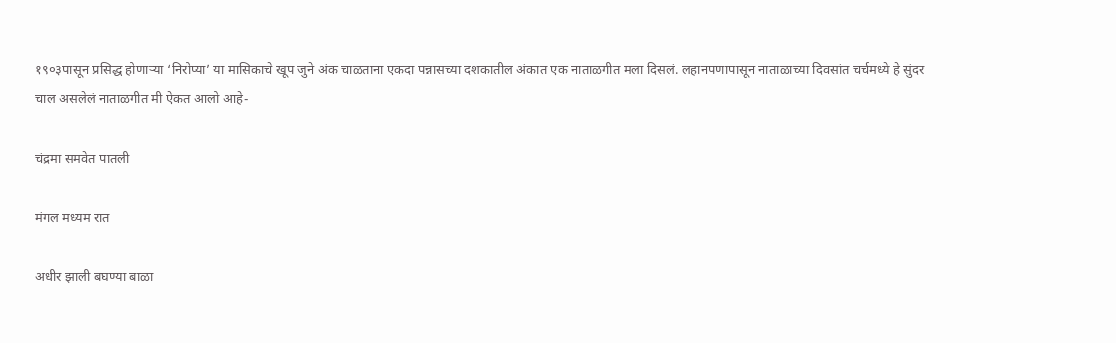१९०३पासून प्रसिद्ध होणाऱ्या ‘निरोप्या’ या मासिकाचे खूप जुने अंक चाळताना एकदा पन्नासच्या दशकातील अंकात एक नाताळगीत मला दिसलं. लहानपणापासून नाताळाच्या दिवसांत चर्चमध्ये हे सुंदर चाल असलेलं नाताळगीत मी ऐकत आलो आहे-

चंद्रमा समवेत पातली

मंगल मध्यम रात

अधीर झाली बघण्या बाळा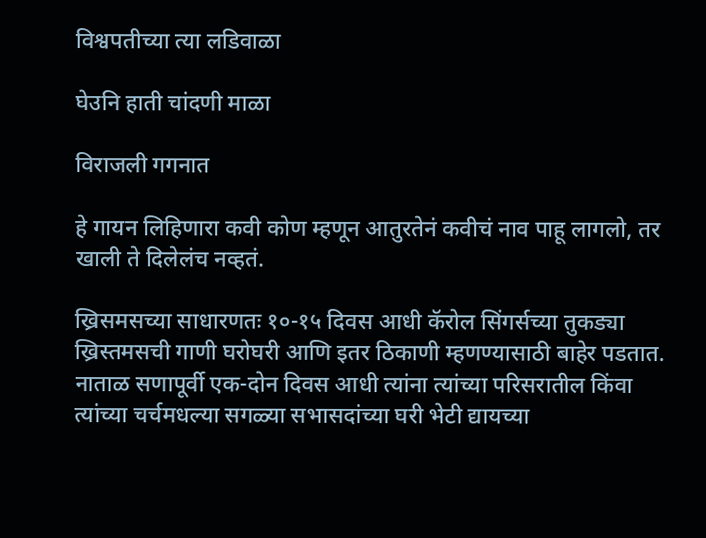विश्वपतीच्या त्या लडिवाळा

घेउनि हाती चांदणी माळा

विराजली गगनात

हे गायन लिहिणारा कवी कोण म्हणून आतुरतेनं कवीचं नाव पाहू लागलो, तर खाली ते दिलेलंच नव्हतं.

ख्रिसमसच्या साधारणतः १०-१५ दिवस आधी कॅरोल सिंगर्सच्या तुकड्या ख्रिस्तमसची गाणी घरोघरी आणि इतर ठिकाणी म्हणण्यासाठी बाहेर पडतात. नाताळ सणापूर्वी एक-दोन दिवस आधी त्यांना त्यांच्या परिसरातील किंवा त्यांच्या चर्चमधल्या सगळ्या सभासदांच्या घरी भेटी द्यायच्या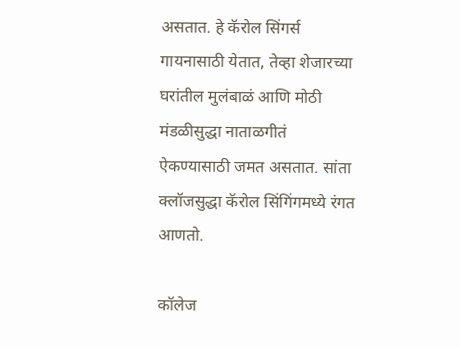असतात. हे कॅरोल सिंगर्स गायनासाठी येतात, तेव्हा शेजारच्या घरांतील मुलंबाळं आणि मोठी मंडळीसुद्धा नाताळगीतं ऐकण्यासाठी जमत असतात. सांता क्लॉजसुद्धा कॅरोल सिंगिंगमध्ये रंगत आणतो.

कॉलेज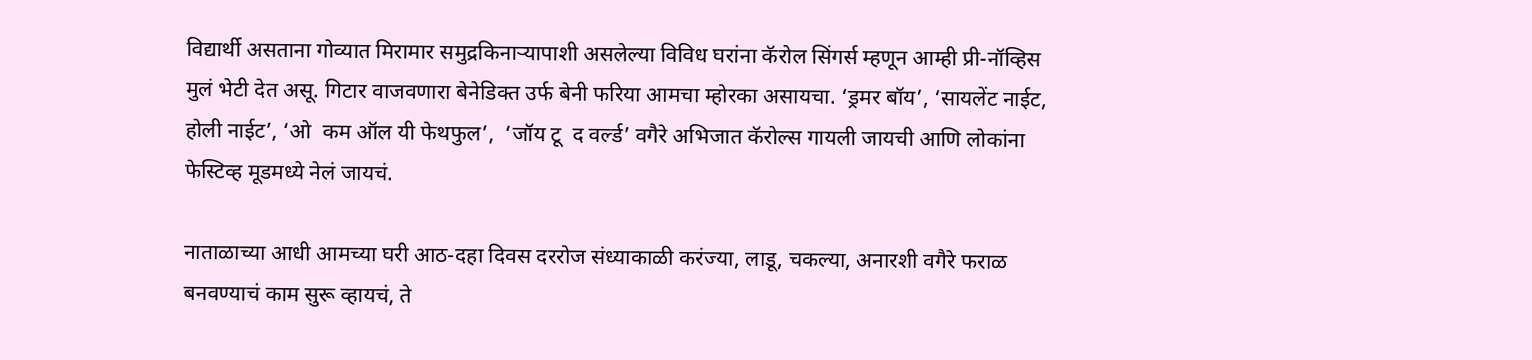विद्यार्थी असताना गोव्यात मिरामार समुद्रकिनाऱ्यापाशी असलेल्या विविध घरांना कॅरोल सिंगर्स म्हणून आम्ही प्री-नॉव्हिस मुलं भेटी देत असू. गिटार वाजवणारा बेनेडिक्त उर्फ बेनी फरिया आमचा म्होरका असायचा. ‘ड्रमर बॉय’, ‘सायलेंट नाईट, होली नाईट’, ‘ओ  कम ऑल यी फेथफुल’,  ‘जॉय टू  द वर्ल्ड’ वगैरे अभिजात कॅरोल्स गायली जायची आणि लोकांना फेस्टिव्ह मूडमध्ये नेलं जायचं.

नाताळाच्या आधी आमच्या घरी आठ-दहा दिवस दररोज संध्याकाळी करंज्या, लाडू, चकल्या, अनारशी वगैरे फराळ बनवण्याचं काम सुरू व्हायचं, ते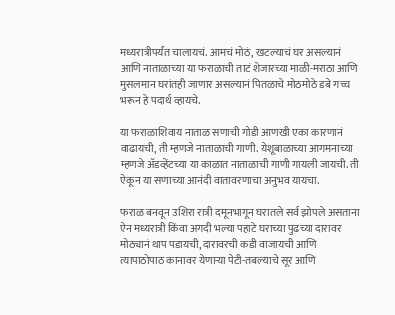मध्यरात्रीपर्यंत चालायचं. आमचं मोठं, खटल्याचं घर असल्यानं आणि नाताळाच्या या फराळाची ताटं शेजारच्या माळी-मराठा आणि मुसलमान घरांतही जाणार असल्यानं पितळाचे मोठमोठे डबे गच्च भरून हे पदार्थ व्हायचे.

या फराळाशिवाय नाताळ सणाची गोडी आणखी एका कारणानं वाढायची, ती म्हणजे नाताळाची गाणी. येशूबाळाच्या आगमनाच्या म्हणजे अ‍ॅडव्हेंटच्या या काळात नाताळाची गाणी गायली जायची. ती ऐकून या सणाच्या आनंदी वातावरणाचा अनुभव यायचा.

फराळ बनवून उशिरा रात्री दमूनभागून घरातले सर्व झोपले असताना ऐन मध्यरात्री किंवा अगदी भल्या पहाटे घराच्या पुढच्या दारावर मोठ्यानं थाप पडायची, दारावरची कडी वाजायची आणि त्यापाठोपाठ कानावर येणाऱ्या पेटी-तबल्याचे सूर आणि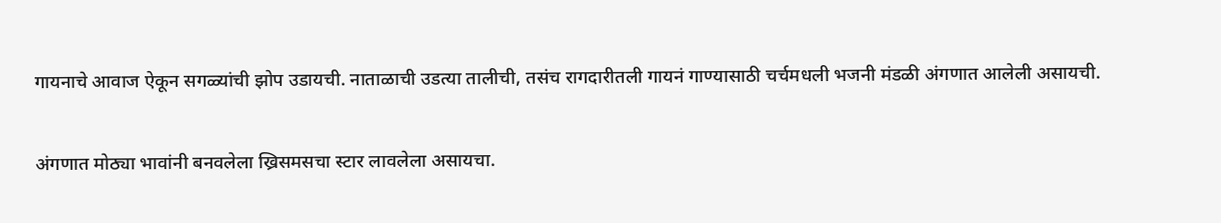गायनाचे आवाज ऐकून सगळ्यांची झोप उडायची. नाताळाची उडत्या तालीची, तसंच रागदारीतली गायनं गाण्यासाठी चर्चमधली भजनी मंडळी अंगणात आलेली असायची.

अंगणात मोठ्या भावांनी बनवलेला ख्रिसमसचा स्टार लावलेला असायचा.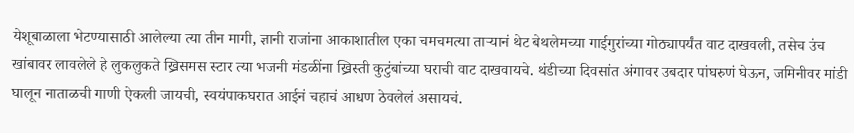येशूबाळाला भेटण्यासाठी आलेल्या त्या तीन मागी, ज्ञानी राजांना आकाशातील एका चमचमत्या ताऱ्यानं थेट बेथलेमच्या गाईगुरांच्या गोठ्यापर्यंत वाट दाखवली, तसेच उंच खांबावर लावलेले हे लुकलुकते ख्रिसमस स्टार त्या भजनी मंडळींना ख्रिस्ती कुटुंबांच्या घराची वाट दाखवायचे. थंडीच्या दिवसांत अंगावर उबदार पांघरुणं घेऊन, जमिनीवर मांडी घालून नाताळची गाणी ऐकली जायची, स्वयंपाकघरात आईनं चहाचं आधण ठेवलेलं असायचं.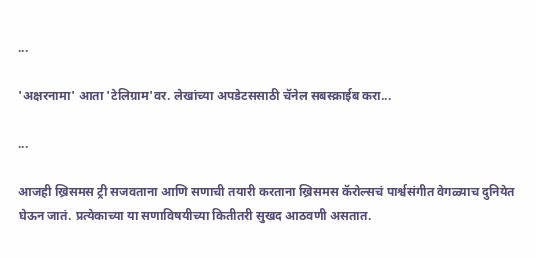...

'अक्षरनामा' आता 'टेलिग्राम'वर. लेखांच्या अपडेटससाठी चॅनेल सबस्क्राईब करा...

...

आजही ख्रिसमस ट्री सजवताना आणि सणाची तयारी करताना ख्रिसमस कॅरोल्सचं पार्श्वसंगीत वेगळ्याच दुनियेत घेऊन जातं. प्रत्येकाच्या या सणाविषयीच्या कितीतरी सुखद आठवणी असतात.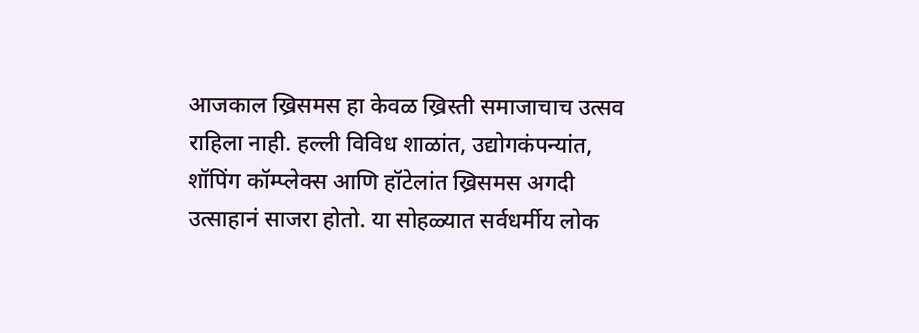आजकाल ख्रिसमस हा केवळ ख्रिस्ती समाजाचाच उत्सव राहिला नाही. हल्ली विविध शाळांत, उद्योगकंपन्यांत, शॉपिंग कॉम्प्लेक्स आणि हॉटेलांत ख्रिसमस अगदी उत्साहानं साजरा होतो. या सोहळ्यात सर्वधर्मीय लोक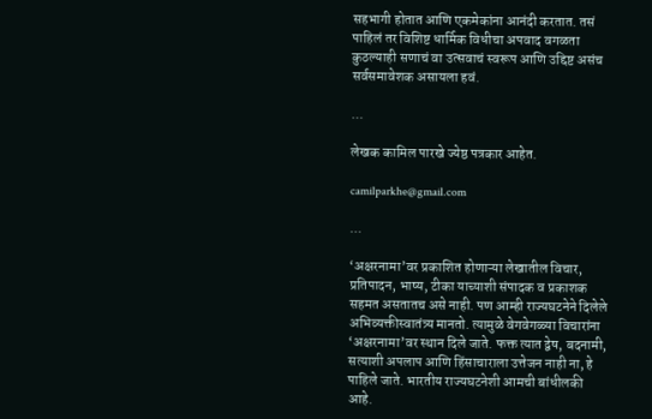सहभागी होतात आणि एकमेकांना आनंदी करतात. तसं पाहिलं तर विशिष्ट धार्मिक विधीचा अपवाद वगळता कुठल्याही सणाचं वा उत्सवाचं स्वरूप आणि उद्दिष्ट असंच सर्वसमावेशक असायला हवं.

...

लेखक कामिल पारखे ज्येष्ठ पत्रकार आहेत.

camilparkhe@gmail.com

...

‘अक्षरनामा’वर प्रकाशित होणाऱ्या लेखातील विचार, प्रतिपादन, भाष्य, टीका याच्याशी संपादक व प्रकाशक सहमत असतातच असे नाही. पण आम्ही राज्यघटनेने दिलेले अभिव्यक्तीस्वातंत्र्य मानतो. त्यामुळे वेगवेगळ्या विचारांना ‘अक्षरनामा’वर स्थान दिले जाते. फक्त त्यात द्वेष, बदनामी, सत्याशी अपलाप आणि हिंसाचाराला उत्तेजन नाही ना, हे पाहिले जाते. भारतीय राज्यघटनेशी आमची बांधीलकी आहे.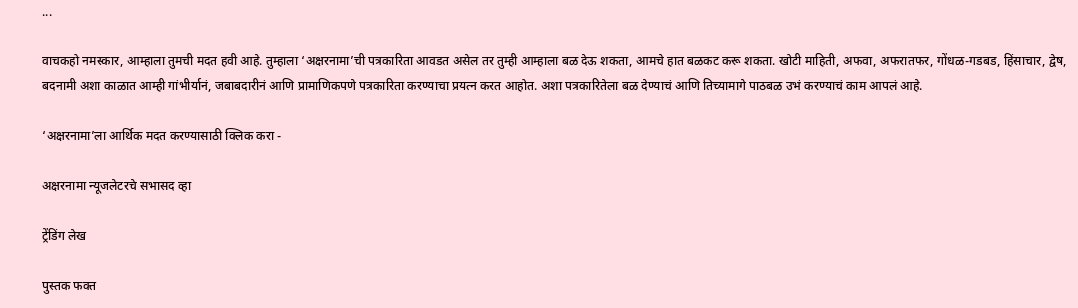...

वाचकहो नमस्कार, आम्हाला तुमची मदत हवी आहे. तुम्हाला ‘अक्षरनामा’ची पत्रकारिता आवडत असेल तर तुम्ही आम्हाला बळ देऊ शकता, आमचे हात बळकट करू शकता. खोटी माहिती, अफवा, अफरातफर, गोंधळ-गडबड, हिंसाचार, द्वेष, बदनामी अशा काळात आम्ही गांभीर्यानं, जबाबदारीनं आणि प्रामाणिकपणे पत्रकारिता करण्याचा प्रयत्न करत आहोत. अशा पत्रकारितेला बळ देण्याचं आणि तिच्यामागे पाठबळ उभं करण्याचं काम आपलं आहे.

‘अक्षरनामा’ला आर्थिक मदत करण्यासाठी क्लिक करा -

अक्षरनामा न्यूजलेटरचे सभासद व्हा

ट्रेंडिंग लेख

पुस्तक फक्त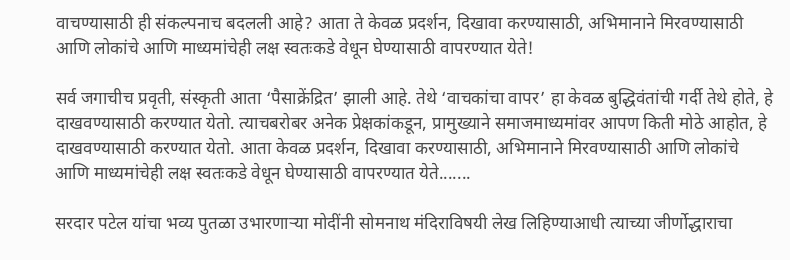वाचण्यासाठी ही संकल्पनाच बदलली आहे? आता ते केवळ प्रदर्शन, दिखावा करण्यासाठी, अभिमानाने मिरवण्यासाठी आणि लोकांचे आणि माध्यमांचेही लक्ष स्वतःकडे वेधून घेण्यासाठी वापरण्यात येते!

सर्व जगाचीच प्रवृती, संस्कृती आता ‘पैसाक्रेंद्रित’ झाली आहे. तेथे ‘वाचकांचा वापर’ हा केवळ बुद्धिवंतांची गर्दी तेथे होते, हे दाखवण्यासाठी करण्यात येतो. त्याचबरोबर अनेक प्रेक्षकांकडून, प्रामुख्याने समाजमाध्यमांवर आपण किती मोठे आहोत, हे दाखवण्यासाठी करण्यात येतो. आता केवळ प्रदर्शन, दिखावा करण्यासाठी, अभिमानाने मिरवण्यासाठी आणि लोकांचे आणि माध्यमांचेही लक्ष स्वतःकडे वेधून घेण्यासाठी वापरण्यात येते.......

सरदार पटेल यांचा भव्य पुतळा उभारणार्‍या मोदींनी सोमनाथ मंदिराविषयी लेख लिहिण्याआधी त्याच्या जीर्णोद्धाराचा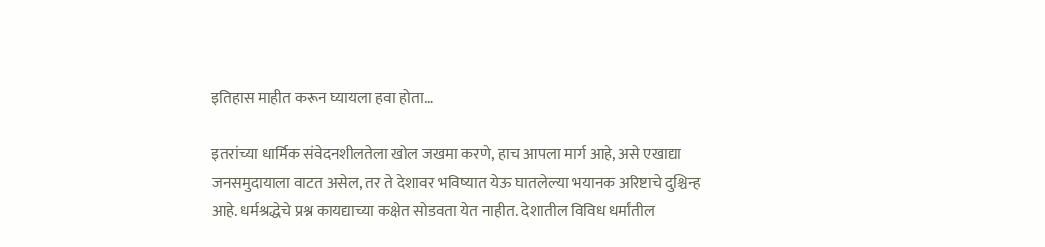इतिहास माहीत करून घ्यायला हवा होता…

इतरांच्या धार्मिक संवेदनशीलतेला खोल जखमा करणे, हाच आपला मार्ग आहे, असे एखाद्या जनसमुदायाला वाटत असेल, तर ते देशावर भविष्यात येऊ घातलेल्या भयानक अरिष्टाचे दुश्चिन्ह आहे. धर्मश्रद्धेचे प्रश्न कायद्याच्या कक्षेत सोडवता येत नाहीत. देशातील विविध धर्मांतील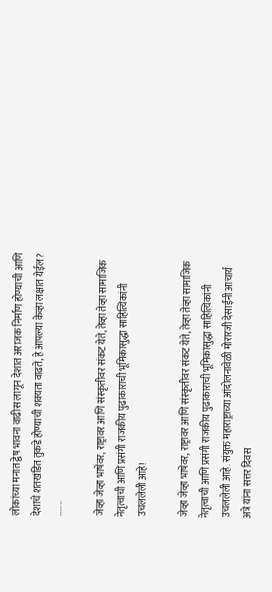लोकांच्या मनात द्वेष भावना वाढीस लागून देशात अराजक निर्माण होण्याची आणि देशाचे शतखंडित तुकडे होण्याची शक्यता वाढते, हे आपल्या केव्हा लक्षात येईल? .......

जेव्हा जेव्हा भाषेवर, राष्ट्रावर आणि संस्कृतीवर संकट येते, तेव्हा तेव्हा सामाजिक नेतृत्वाची आणि प्रसंगी राजकीय पुढाकाराची भूमिकासुद्धा साहित्यिकांनी उचललेली आहे!

जेव्हा जेव्हा भाषेवर, राष्ट्रावर आणि संस्कृतीवर संकट येते, तेव्हा तेव्हा सामाजिक नेतृत्वाची आणि प्रसंगी राजकीय पुढाकाराची भूमिकासुद्धा साहित्यिकांनी उचललेली आहे. संयुक्त महाराष्ट्राच्या आंदोलनावेळी मोरारजी देसाईंनी आचार्य अत्रे यांना सत्तर दिवस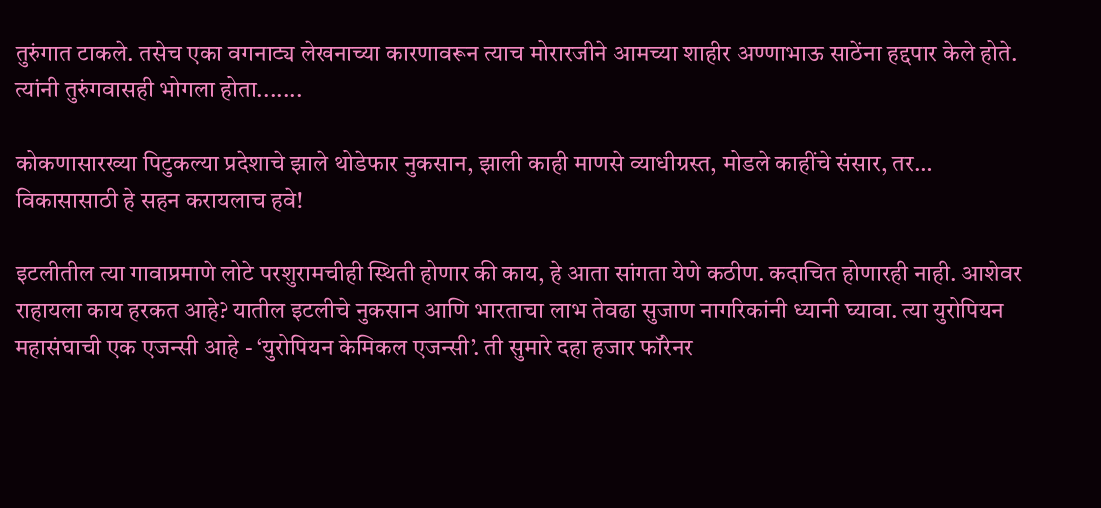तुरुंगात टाकले. तसेच एका वगनाट्य लेखनाच्या कारणावरून त्याच मोरारजीने आमच्या शाहीर अण्णाभाऊ साठेंना हद्दपार केले होते. त्यांनी तुरुंगवासही भोगला होता.......

कोकणासारख्या पिटुकल्या प्रदेशाचे झाले थोडेफार नुकसान, झाली काही माणसे व्याधीग्रस्त, मोडले काहींचे संसार, तर… विकासासाठी हे सहन करायलाच हवे!

इटलीतील त्या गावाप्रमाणे लोटे परशुरामचीही स्थिती होणार की काय, हे आता सांगता येणे कठीण. कदाचित होणारही नाही. आशेवर राहायला काय हरकत आहे? यातील इटलीचे नुकसान आणि भारताचा लाभ तेवढा सुजाण नागरिकांनी ध्यानी घ्यावा. त्या युरोपियन महासंघाची एक एजन्सी आहे - ‘युरोपियन केमिकल एजन्सी’. ती सुमारे दहा हजार फॉरेनर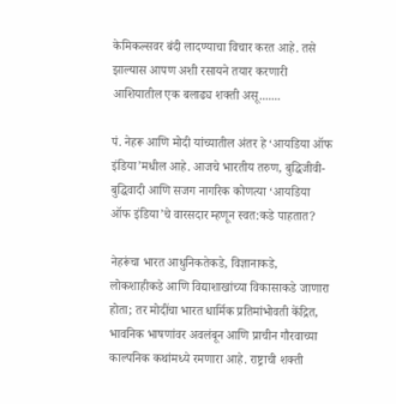केमिकल्सवर बंदी लादण्याचा विचार करत आहे. तसे झाल्यास आपण अशी रसायने तयार करणारी आशियातील एक बलाढ्य शक्ती असू.......

पं. नेहरू आणि मोदी यांच्यातील अंतर हे ‘आयडिया ऑफ इंडिया’मधील आहे. आजचे भारतीय तरुण, बुद्धिजीवी-बुद्धिवादी आणि सजग नागरिक कोणत्या ‘आयडिया ऑफ इंडिया’चे वारसदार म्हणून स्वत:कडे पाहतात?

नेहरूंचा भारत आधुनिकतेकडे, विज्ञानाकडे, लोकशाहीकडे आणि विद्याशाखांच्या विकासाकडे जाणारा होता; तर मोदींचा भारत धार्मिक प्रतिमांभोवती केंद्रित, भावनिक भाषणांवर अवलंबून आणि प्राचीन गौरवाच्या काल्पनिक कथांमध्ये रमणारा आहे. राष्ट्राची शक्ती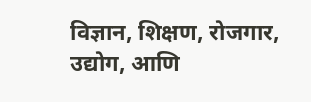विज्ञान, शिक्षण, रोजगार, उद्योग, आणि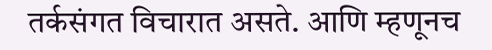तर्कसंगत विचारात असते. आणि म्हणूनच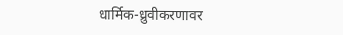धार्मिक-ध्रुवीकरणावर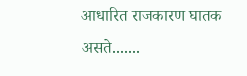आधारित राजकारण घातक असते.......